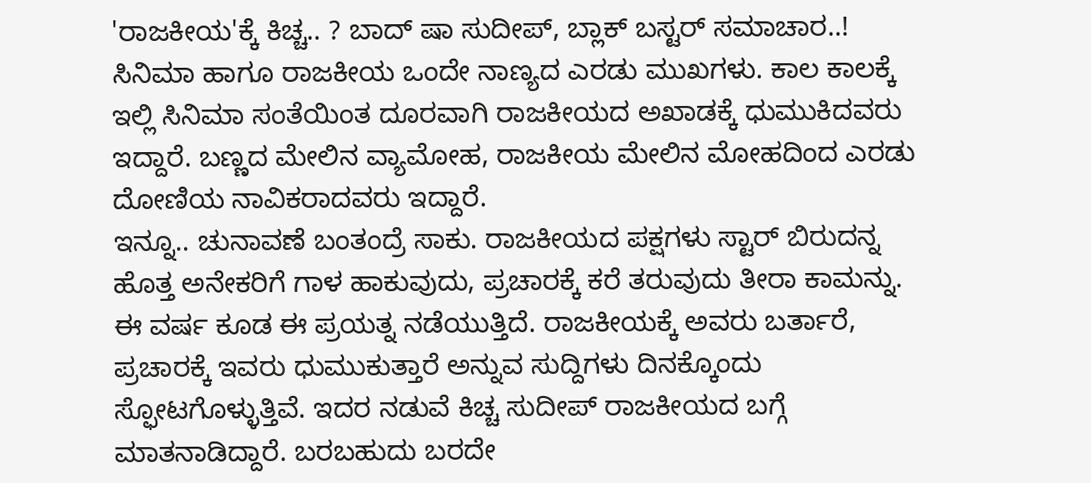'ರಾಜಕೀಯ'ಕ್ಕೆ ಕಿಚ್ಚ.. ? ಬಾದ್ ಷಾ ಸುದೀಪ್, ಬ್ಲಾಕ್ ಬಸ್ಟರ್ ಸಮಾಚಾರ..!
ಸಿನಿಮಾ ಹಾಗೂ ರಾಜಕೀಯ ಒಂದೇ ನಾಣ್ಯದ ಎರಡು ಮುಖಗಳು. ಕಾಲ ಕಾಲಕ್ಕೆ ಇಲ್ಲಿ ಸಿನಿಮಾ ಸಂತೆಯಿಂತ ದೂರವಾಗಿ ರಾಜಕೀಯದ ಅಖಾಡಕ್ಕೆ ಧುಮುಕಿದವರು ಇದ್ದಾರೆ. ಬಣ್ಣದ ಮೇಲಿನ ವ್ಯಾಮೋಹ, ರಾಜಕೀಯ ಮೇಲಿನ ಮೋಹದಿಂದ ಎರಡು ದೋಣಿಯ ನಾವಿಕರಾದವರು ಇದ್ದಾರೆ.
ಇನ್ನೂ.. ಚುನಾವಣೆ ಬಂತಂದ್ರೆ ಸಾಕು. ರಾಜಕೀಯದ ಪಕ್ಷಗಳು ಸ್ಟಾರ್ ಬಿರುದನ್ನ ಹೊತ್ತ ಅನೇಕರಿಗೆ ಗಾಳ ಹಾಕುವುದು, ಪ್ರಚಾರಕ್ಕೆ ಕರೆ ತರುವುದು ತೀರಾ ಕಾಮನ್ನು. ಈ ವರ್ಷ ಕೂಡ ಈ ಪ್ರಯತ್ನ ನಡೆಯುತ್ತಿದೆ. ರಾಜಕೀಯಕ್ಕೆ ಅವರು ಬರ್ತಾರೆ, ಪ್ರಚಾರಕ್ಕೆ ಇವರು ಧುಮುಕುತ್ತಾರೆ ಅನ್ನುವ ಸುದ್ದಿಗಳು ದಿನಕ್ಕೊಂದು ಸ್ಫೋಟಗೊಳ್ಳುತ್ತಿವೆ. ಇದರ ನಡುವೆ ಕಿಚ್ಚ ಸುದೀಪ್ ರಾಜಕೀಯದ ಬಗ್ಗೆ ಮಾತನಾಡಿದ್ದಾರೆ. ಬರಬಹುದು ಬರದೇ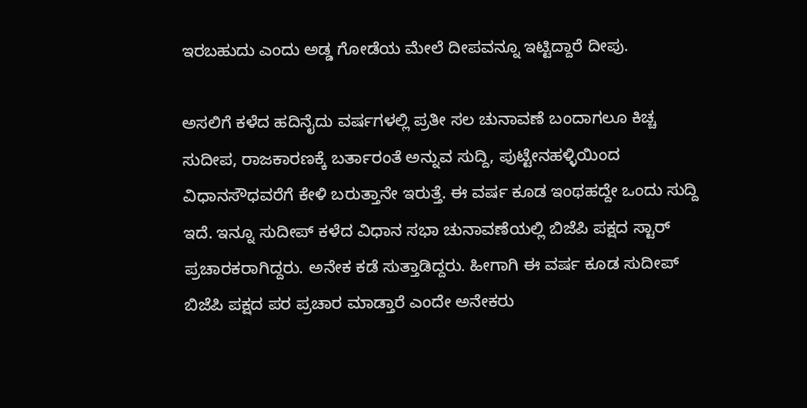ಇರಬಹುದು ಎಂದು ಅಡ್ಡ ಗೋಡೆಯ ಮೇಲೆ ದೀಪವನ್ನೂ ಇಟ್ಟಿದ್ದಾರೆ ದೀಪು.

ಅಸಲಿಗೆ ಕಳೆದ ಹದಿನೈದು ವರ್ಷಗಳಲ್ಲಿ ಪ್ರತೀ ಸಲ ಚುನಾವಣೆ ಬಂದಾಗಲೂ ಕಿಚ್ಚ ಸುದೀಪ, ರಾಜಕಾರಣಕ್ಕೆ ಬರ್ತಾರಂತೆ ಅನ್ನುವ ಸುದ್ದಿ, ಪುಟ್ಟೇನಹಳ್ಳಿಯಿಂದ ವಿಧಾನಸೌಧವರೆಗೆ ಕೇಳಿ ಬರುತ್ತಾನೇ ಇರುತ್ತೆ. ಈ ವರ್ಷ ಕೂಡ ಇಂಥಹದ್ದೇ ಒಂದು ಸುದ್ದಿ ಇದೆ. ಇನ್ನೂ ಸುದೀಪ್ ಕಳೆದ ವಿಧಾನ ಸಭಾ ಚುನಾವಣೆಯಲ್ಲಿ ಬಿಜೆಪಿ ಪಕ್ಷದ ಸ್ಟಾರ್ ಪ್ರಚಾರಕರಾಗಿದ್ದರು. ಅನೇಕ ಕಡೆ ಸುತ್ತಾಡಿದ್ದರು. ಹೀಗಾಗಿ ಈ ವರ್ಷ ಕೂಡ ಸುದೀಪ್ ಬಿಜೆಪಿ ಪಕ್ಷದ ಪರ ಪ್ರಚಾರ ಮಾಡ್ತಾರೆ ಎಂದೇ ಅನೇಕರು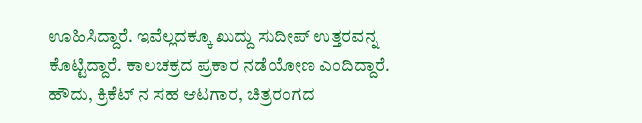ಊಹಿಸಿದ್ದಾರೆ. ಇವೆಲ್ಲದಕ್ಕೂ ಖುದ್ದು ಸುದೀಪ್ ಉತ್ತರವನ್ನ ಕೊಟ್ಟಿದ್ದಾರೆ. ಕಾಲಚಕ್ರದ ಪ್ರಕಾರ ನಡೆಯೋಣ ಎಂದಿದ್ದಾರೆ.
ಹೌದು, ಕ್ರಿಕೆಟ್ ನ ಸಹ ಆಟಗಾರ, ಚಿತ್ರರಂಗದ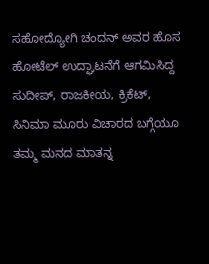ಸಹೋದ್ಯೋಗಿ ಚಂದನ್ ಅವರ ಹೊಸ ಹೋಟೆಲ್ ಉದ್ಘಾಟನೆಗೆ ಆಗಮಿಸಿದ್ದ ಸುದೀಪ್, ರಾಜಕೀಯ, ಕ್ರಿಕೆಟ್, ಸಿನಿಮಾ ಮೂರು ವಿಚಾರದ ಬಗ್ಗೆಯೂ ತಮ್ಮ ಮನದ ಮಾತನ್ನ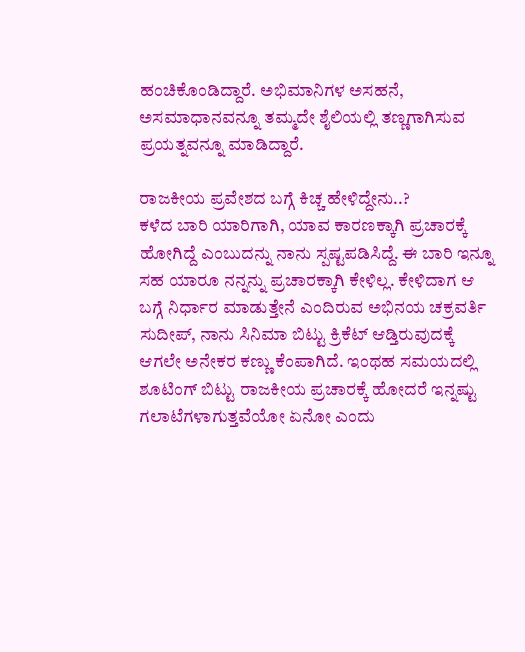ಹಂಚಿಕೊಂಡಿದ್ದಾರೆ. ಅಭಿಮಾನಿಗಳ ಅಸಹನೆ, ಅಸಮಾಧಾನವನ್ನೂ ತಮ್ಮದೇ ಶೈಲಿಯಲ್ಲಿ ತಣ್ಣಗಾಗಿಸುವ ಪ್ರಯತ್ನವನ್ನೂ ಮಾಡಿದ್ದಾರೆ.

ರಾಜಕೀಯ ಪ್ರವೇಶದ ಬಗ್ಗೆ ಕಿಚ್ಚ ಹೇಳಿದ್ದೇನು..?
ಕಳೆದ ಬಾರಿ ಯಾರಿಗಾಗಿ, ಯಾವ ಕಾರಣಕ್ಕಾಗಿ ಪ್ರಚಾರಕ್ಕೆ ಹೋಗಿದ್ದೆ ಎಂಬುದನ್ನು ನಾನು ಸ್ಪಷ್ಟಪಡಿಸಿದ್ದೆ. ಈ ಬಾರಿ ಇನ್ನೂ ಸಹ ಯಾರೂ ನನ್ನನ್ನು ಪ್ರಚಾರಕ್ಕಾಗಿ ಕೇಳಿಲ್ಲ. ಕೇಳಿದಾಗ ಆ ಬಗ್ಗೆ ನಿರ್ಧಾರ ಮಾಡುತ್ತೇನೆ ಎಂದಿರುವ ಅಭಿನಯ ಚಕ್ರವರ್ತಿ ಸುದೀಪ್, ನಾನು ಸಿನಿಮಾ ಬಿಟ್ಟು ಕ್ರಿಕೆಟ್ ಆಡ್ತಿರುವುದಕ್ಕೆ ಆಗಲೇ ಅನೇಕರ ಕಣ್ಣು ಕೆಂಪಾಗಿದೆ. ಇಂಥಹ ಸಮಯದಲ್ಲಿ ಶೂಟಿಂಗ್ ಬಿಟ್ಟು ರಾಜಕೀಯ ಪ್ರಚಾರಕ್ಕೆ ಹೋದರೆ ಇನ್ನಷ್ಟು ಗಲಾಟೆಗಳಾಗುತ್ತವೆಯೋ ಏನೋ ಎಂದು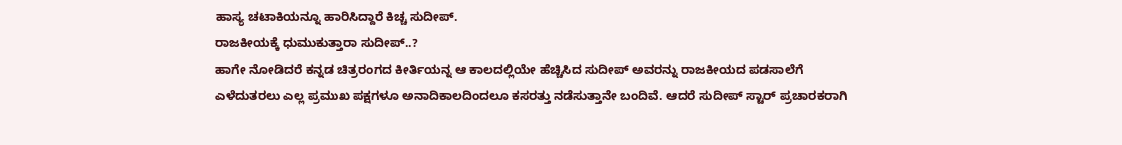ಹಾಸ್ಯ ಚಟಾಕಿಯನ್ನೂ ಹಾರಿಸಿದ್ದಾರೆ ಕಿಚ್ಚ ಸುದೀಪ್.
ರಾಜಕೀಯಕ್ಕೆ ಧುಮುಕುತ್ತಾರಾ ಸುದೀಪ್..?
ಹಾಗೇ ನೋಡಿದರೆ ಕನ್ನಡ ಚಿತ್ರರಂಗದ ಕೀರ್ತಿಯನ್ನ ಆ ಕಾಲದಲ್ಲಿಯೇ ಹೆಚ್ಚಿಸಿದ ಸುದೀಪ್ ಅವರನ್ನು ರಾಜಕೀಯದ ಪಡಸಾಲೆಗೆ ಎಳೆದುತರಲು ಎಲ್ಲ ಪ್ರಮುಖ ಪಕ್ಷಗಳೂ ಅನಾದಿಕಾಲದಿಂದಲೂ ಕಸರತ್ತು ನಡೆಸುತ್ತಾನೇ ಬಂದಿವೆ. ಆದರೆ ಸುದೀಪ್ ಸ್ಟಾರ್ ಪ್ರಚಾರಕರಾಗಿ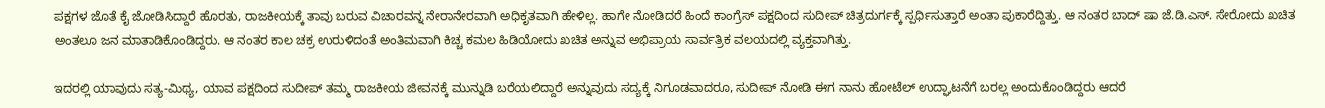ಪಕ್ಷಗಳ ಜೊತೆ ಕೈ ಜೋಡಿಸಿದ್ದಾರೆ ಹೊರತು, ರಾಜಕೀಯಕ್ಕೆ ತಾವು ಬರುವ ವಿಚಾರವನ್ನ ನೇರಾನೇರವಾಗಿ ಅಧಿಕೃತವಾಗಿ ಹೇಳಿಲ್ಲ. ಹಾಗೇ ನೋಡಿದರೆ ಹಿಂದೆ ಕಾಂಗ್ರೆಸ್ ಪಕ್ಷದಿಂದ ಸುದೀಪ್ ಚಿತ್ರದುರ್ಗಕ್ಕೆ ಸ್ಪರ್ಧಿಸುತ್ತಾರೆ ಅಂತಾ ಪುಕಾರೆದ್ದಿತ್ತು. ಆ ನಂತರ ಬಾದ್ ಷಾ ಜೆ.ಡಿ.ಎಸ್. ಸೇರೋದು ಖಚಿತ ಅಂತಲೂ ಜನ ಮಾತಾಡಿಕೊಂಡಿದ್ದರು. ಆ ನಂತರ ಕಾಲ ಚಕ್ರ ಉರುಳಿದಂತೆ ಅಂತಿಮವಾಗಿ ಕಿಚ್ಚ ಕಮಲ ಹಿಡಿಯೋದು ಖಚಿತ ಅನ್ನುವ ಅಭಿಪ್ರಾಯ ಸಾರ್ವತ್ರಿಕ ವಲಯದಲ್ಲಿ ವ್ಯಕ್ತವಾಗಿತ್ತು.

ಇದರಲ್ಲಿ ಯಾವುದು ಸತ್ಯ-ಮಿಥ್ಯ, ಯಾವ ಪಕ್ಷದಿಂದ ಸುದೀಪ್ ತಮ್ಮ ರಾಜಕೀಯ ಜೀವನಕ್ಕೆ ಮುನ್ನುಡಿ ಬರೆಯಲಿದ್ದಾರೆ ಅನ್ನುವುದು ಸದ್ಯಕ್ಕೆ ನಿಗೂಡವಾದರೂ, ಸುದೀಪ್ ನೋಡಿ ಈಗ ನಾನು ಹೋಟೆಲ್ ಉದ್ಘಾಟನೆಗೆ ಬರಲ್ಲ ಅಂದುಕೊಂಡಿದ್ದರು ಆದರೆ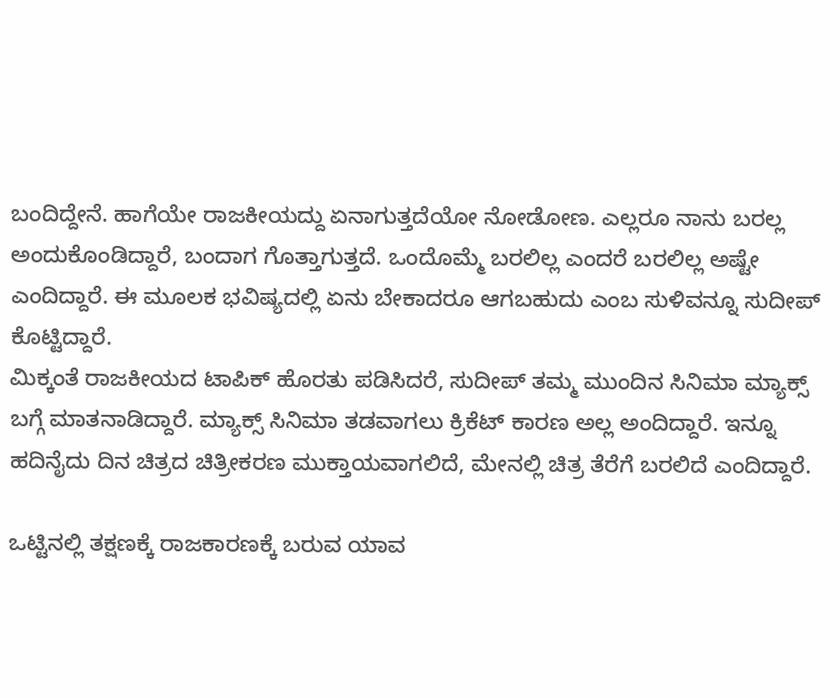ಬಂದಿದ್ದೇನೆ. ಹಾಗೆಯೇ ರಾಜಕೀಯದ್ದು ಏನಾಗುತ್ತದೆಯೋ ನೋಡೋಣ. ಎಲ್ಲರೂ ನಾನು ಬರಲ್ಲ ಅಂದುಕೊಂಡಿದ್ದಾರೆ, ಬಂದಾಗ ಗೊತ್ತಾಗುತ್ತದೆ. ಒಂದೊಮ್ಮೆ ಬರಲಿಲ್ಲ ಎಂದರೆ ಬರಲಿಲ್ಲ ಅಷ್ಟೇ ಎಂದಿದ್ದಾರೆ. ಈ ಮೂಲಕ ಭವಿಷ್ಯದಲ್ಲಿ ಏನು ಬೇಕಾದರೂ ಆಗಬಹುದು ಎಂಬ ಸುಳಿವನ್ನೂ ಸುದೀಪ್ ಕೊಟ್ಟಿದ್ದಾರೆ.
ಮಿಕ್ಕಂತೆ ರಾಜಕೀಯದ ಟಾಪಿಕ್ ಹೊರತು ಪಡಿಸಿದರೆ, ಸುದೀಪ್ ತಮ್ಮ ಮುಂದಿನ ಸಿನಿಮಾ ಮ್ಯಾಕ್ಸ್ ಬಗ್ಗೆ ಮಾತನಾಡಿದ್ದಾರೆ. ಮ್ಯಾಕ್ಸ್ ಸಿನಿಮಾ ತಡವಾಗಲು ಕ್ರಿಕೆಟ್ ಕಾರಣ ಅಲ್ಲ ಅಂದಿದ್ದಾರೆ. ಇನ್ನೂ ಹದಿನೈದು ದಿನ ಚಿತ್ರದ ಚಿತ್ರೀಕರಣ ಮುಕ್ತಾಯವಾಗಲಿದೆ, ಮೇನಲ್ಲಿ ಚಿತ್ರ ತೆರೆಗೆ ಬರಲಿದೆ ಎಂದಿದ್ದಾರೆ.

ಒಟ್ಟಿನಲ್ಲಿ ತಕ್ಷಣಕ್ಕೆ ರಾಜಕಾರಣಕ್ಕೆ ಬರುವ ಯಾವ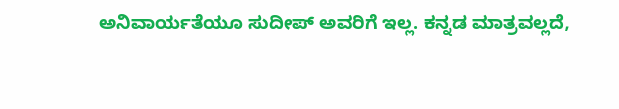ಅನಿವಾರ್ಯತೆಯೂ ಸುದೀಪ್ ಅವರಿಗೆ ಇಲ್ಲ. ಕನ್ನಡ ಮಾತ್ರವಲ್ಲದೆ,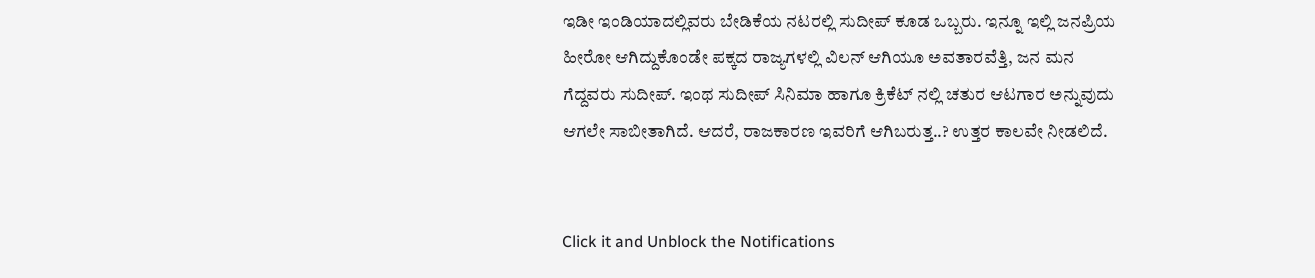ಇಡೀ ಇಂಡಿಯಾದಲ್ಲಿವರು ಬೇಡಿಕೆಯ ನಟರಲ್ಲಿ ಸುದೀಪ್ ಕೂಡ ಒಬ್ಬರು. ಇನ್ನೂ ಇಲ್ಲಿ ಜನಪ್ರಿಯ ಹೀರೋ ಆಗಿದ್ದುಕೊಂಡೇ ಪಕ್ಕದ ರಾಜ್ಯಗಳಲ್ಲಿ ವಿಲನ್ ಆಗಿಯೂ ಅವತಾರವೆತ್ತಿ, ಜನ ಮನ ಗೆದ್ದವರು ಸುದೀಪ್. ಇಂಥ ಸುದೀಪ್ ಸಿನಿಮಾ ಹಾಗೂ ಕ್ರಿಕೆಟ್ ನಲ್ಲಿ ಚತುರ ಆಟಗಾರ ಅನ್ನುವುದು ಆಗಲೇ ಸಾಬೀತಾಗಿದೆ. ಆದರೆ, ರಾಜಕಾರಣ ಇವರಿಗೆ ಆಗಿಬರುತ್ತ..? ಉತ್ತರ ಕಾಲವೇ ನೀಡಲಿದೆ.


Click it and Unblock the Notifications